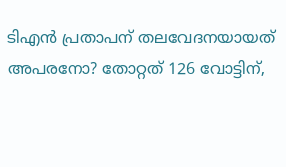ടിഎൻ പ്രതാപന് തലവേദനയായത് അപരനോ? തോറ്റത് 126 വോട്ടിന്,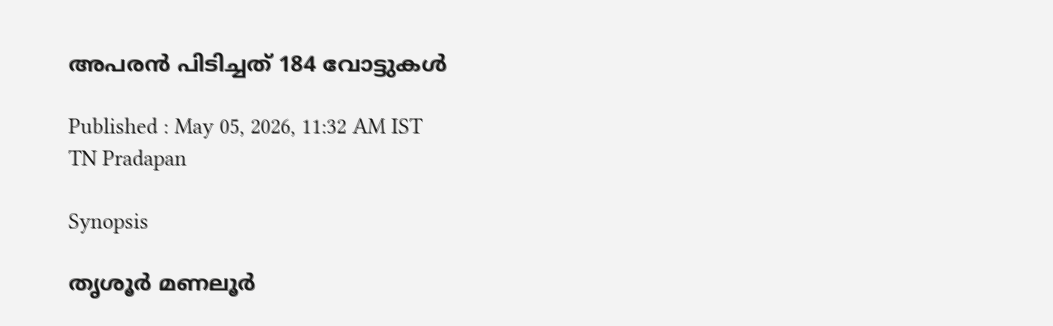അപരൻ പിടിച്ചത് 184 വോട്ടുകൾ

Published : May 05, 2026, 11:32 AM IST
TN Pradapan

Synopsis

തൃശൂർ മണലൂർ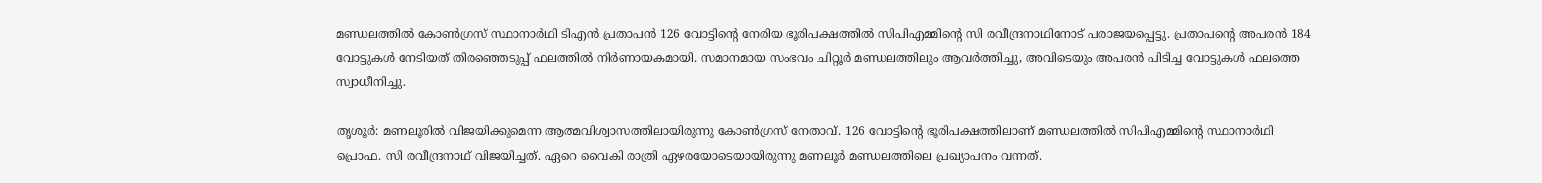മണ്ഡലത്തിൽ കോൺഗ്രസ് സ്ഥാനാർഥി ടിഎൻ പ്രതാപൻ 126 വോട്ടിന്റെ നേരിയ ഭൂരിപക്ഷത്തിൽ സിപിഎമ്മിന്റെ സി രവീന്ദ്രനാഥിനോട് പരാജയപ്പെട്ടു. പ്രതാപന്റെ അപരൻ 184 വോട്ടുകൾ നേടിയത് തിരഞ്ഞെടുപ്പ് ഫലത്തിൽ നിർണായകമായി. സമാനമായ സംഭവം ചിറ്റൂർ മണ്ഡലത്തിലും ആവർത്തിച്ചു, അവിടെയും അപരൻ പിടിച്ച വോട്ടുകൾ ഫലത്തെ സ്വാധീനിച്ചു.

തൃശൂർ: മണലൂരിൽ വിജയിക്കുമെന്ന ആത്മവിശ്വാസത്തിലായിരുന്നു കോൺഗ്രസ് നേതാവ്. 126 വോട്ടിൻ്റെ ഭൂരിപക്ഷത്തിലാണ് മണ്ഡലത്തിൽ സിപിഎമ്മിൻ്റെ സ്ഥാനാർഥി പ്രൊഫ. സി രവീന്ദ്രനാഥ് വിജയിച്ചത്. ഏറെ വൈകി രാത്രി ഏഴരയോടെയായിരുന്നു മണലൂർ മണ്ഡലത്തിലെ പ്രഖ്യാപനം വന്നത്.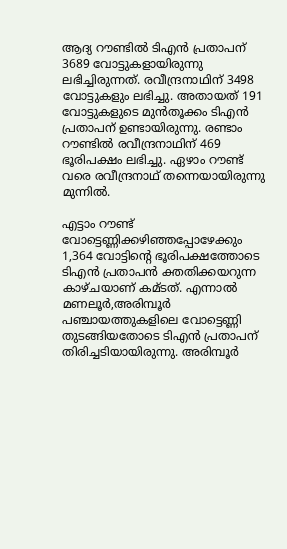ആദ്യ റൗണ്ടിൽ ടിഎൻ പ്രതാപന് 3689 വോട്ടുകളായിരുന്നു ലഭിച്ചിരുന്നത്. രവീന്ദ്രനാഥിന് 3498 വോട്ടുകളും ലഭിച്ചു. അതായത് 191 വോട്ടുകളുടെ മുൻതൂക്കം ടിഎൻ പ്രതാപന് ഉണ്ടായിരുന്നു. രണ്ടാം റൗണ്ടിൽ രവീന്ദ്രനാഥിന് 469 ഭൂരിപക്ഷം ലഭിച്ചു. ഏഴാം റൗണ്ട് വരെ രവീന്ദ്രനാഥ് തന്നെയായിരുന്നു മുന്നിൽ.

എട്ടാം റൗണ്ട് വോട്ടെണ്ണിക്കഴിഞ്ഞപ്പോഴേക്കും 1,364 വോട്ടിന്റെ ഭൂരിപക്ഷത്തോടെ ടിഎൻ പ്രതാപൻ ക്തതിക്കയറുന്ന കാഴ്ചയാണ് കമ്ടത്. എന്നാൽ മണലൂർ,അരിമ്പൂർ പഞ്ചായത്തുകളിലെ വോട്ടെണ്ണി തുടങ്ങിയതോടെ ടിഎൻ പ്രതാപന് തിരിച്ചടിയായിരുന്നു. അരിമ്പൂർ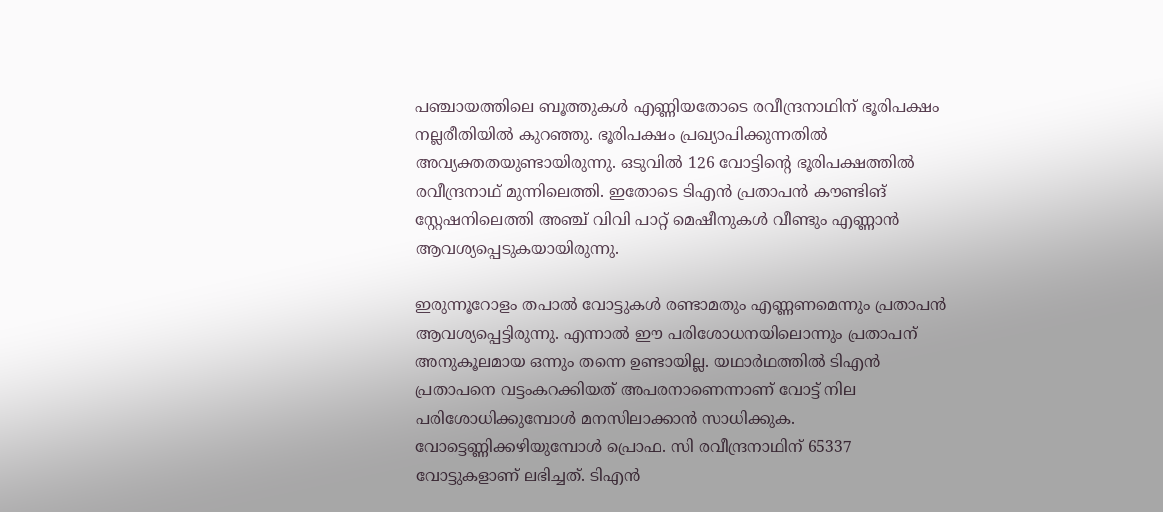പഞ്ചായത്തിലെ ബൂത്തുകൾ എണ്ണിയതോടെ രവീന്ദ്രനാഥിന് ഭൂരിപക്ഷം നല്ലരീതിയിൽ കുറഞ്ഞു. ഭൂരിപക്ഷം പ്രഖ്യാപിക്കുന്നതിൽ അവ്യക്തതയുണ്ടായിരുന്നു. ഒടുവിൽ 126 വോട്ടിന്റെ ഭൂരിപക്ഷത്തിൽ രവീന്ദ്രനാഥ് മുന്നിലെത്തി. ഇതോടെ ടിഎൻ പ്രതാപൻ കൗണ്ടിങ് സ്റ്റേഷനിലെത്തി അഞ്ച് വിവി പാറ്റ് മെഷീനുകൾ വീണ്ടും എണ്ണാൻ ആവശ്യപ്പെടുകയായിരുന്നു.

ഇരുന്നൂറോളം തപാൽ വോട്ടുകൾ രണ്ടാമതും എണ്ണണമെന്നും പ്രതാപൻ ആവശ്യപ്പെട്ടിരുന്നു. എന്നാൽ ഈ പരിശോധനയിലൊന്നും പ്രതാപന് അനുകൂലമായ ഒന്നും തന്നെ ഉണ്ടായില്ല. യഥാർഥത്തിൽ ടിഎൻ പ്രതാപനെ വട്ടംകറക്കിയത് അപരനാണെന്നാണ് വോട്ട് നില പരിശോധിക്കുമ്പോൾ മനസിലാക്കാൻ സാധിക്കുക. വോട്ടെണ്ണിക്കഴിയുമ്പോൾ പ്രൊഫ. സി രവീന്ദ്രനാഥിന് 65337 വോട്ടുകളാണ് ലഭിച്ചത്. ടിഎൻ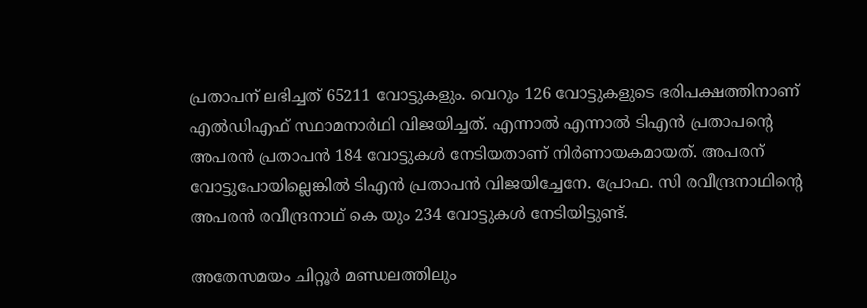പ്രതാപന് ലഭിച്ചത് 65211 വോട്ടുകളും. വെറും 126 വോട്ടുകളുടെ ഭരിപക്ഷത്തിനാണ് എൽഡിഎഫ് സ്ഥാമനാർഥി വിജയിച്ചത്. എന്നാൽ എന്നാൽ ടിഎൻ പ്രതാപൻ്റെ അപരൻ പ്രതാപൻ 184 വോട്ടുകൾ നേടിയതാണ് നിർണായകമായത്. അപരന് വോട്ടുപോയില്ലെങ്കിൽ ടിഎൻ പ്രതാപൻ വിജയിച്ചേനേ. പ്രോഫ. സി രവീന്ദ്രനാഥിൻ്റെ അപരൻ രവീന്ദ്രനാഥ് കെ യും 234 വോട്ടുകൾ നേടിയിട്ടുണ്ട്.

അതേസമയം ചിറ്റൂർ മണ്ഡലത്തിലും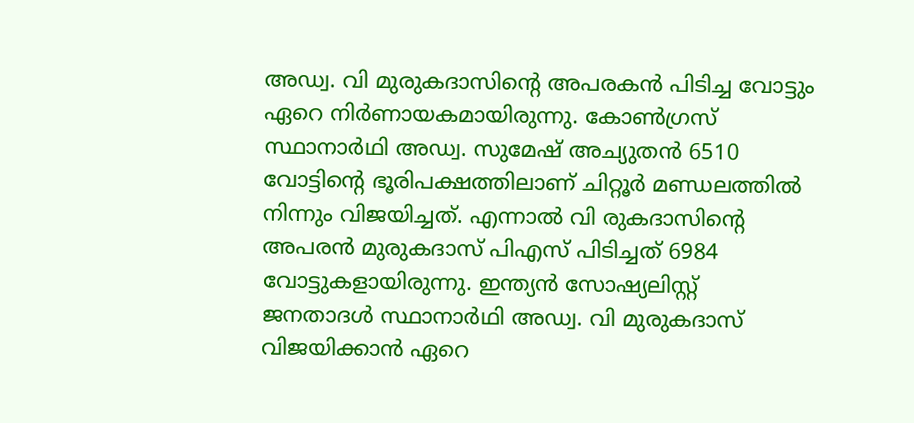അഡ്വ. വി മുരുകദാസിൻ്റെ അപരകൻ പിടിച്ച വോട്ടും ഏറെ നിർണായകമായിരുന്നു. കോൺഗ്രസ് സ്ഥാനാർഥി അഡ്വ. സുമേഷ് അച്യുതൻ 6510 വോട്ടിൻ്റെ ഭൂരിപക്ഷത്തിലാണ് ചിറ്റൂർ മണ്ഡലത്തിൽ നിന്നും വിജയിച്ചത്. എന്നാൽ വി രുകദാസിൻ്റെ അപരൻ മുരുകദാസ് പിഎസ് പിടിച്ചത് 6984 വോട്ടുകളായിരുന്നു. ഇന്ത്യൻ സോഷ്യലിസ്റ്റ് ജനതാദൾ സ്ഥാനാർഥി അഡ്വ. വി മുരുകദാസ് വിജയിക്കാൻ ഏറെ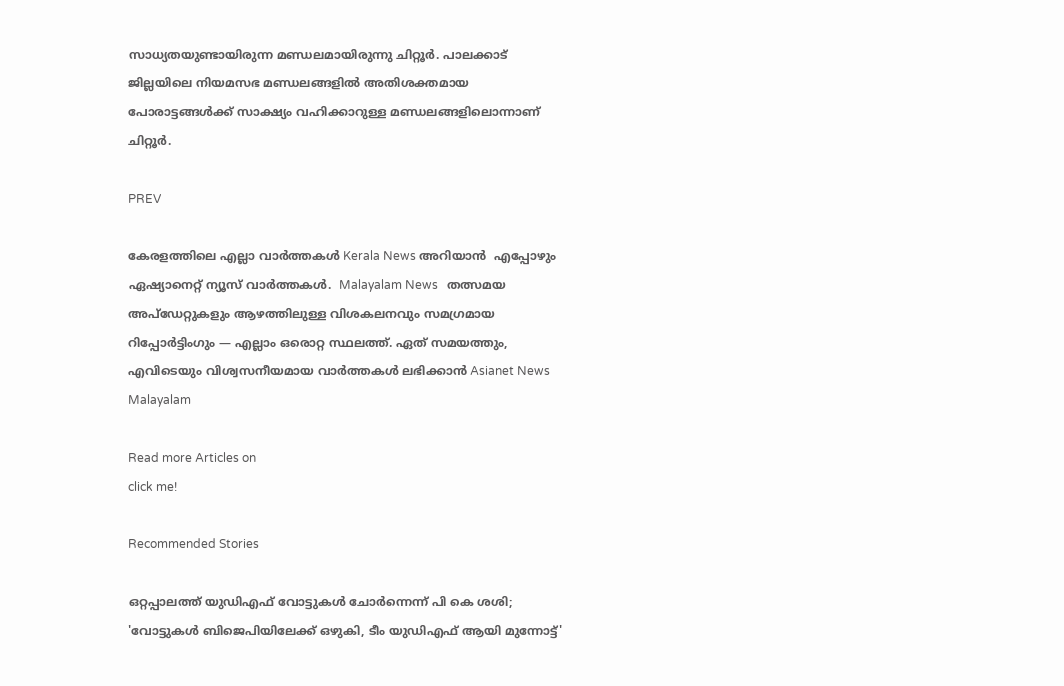സാധ്യതയുണ്ടായിരുന്ന മണ്ഡലമായിരുന്നു ചിറ്റൂർ. പാലക്കാട് ജില്ലയിലെ നിയമസഭ മണ്ഡലങ്ങളിൽ അതിശക്തമായ പോരാട്ടങ്ങൾക്ക് സാക്ഷ്യം വഹിക്കാറുള്ള മണ്ഡലങ്ങളിലൊന്നാണ് ചിറ്റൂർ.

PREV

കേരളത്തിലെ എല്ലാ വാർത്തകൾ Kerala News അറിയാൻ  എപ്പോഴും ഏഷ്യാനെറ്റ് ന്യൂസ് വാർത്തകൾ.  Malayalam News   തത്സമയ അപ്‌ഡേറ്റുകളും ആഴത്തിലുള്ള വിശകലനവും സമഗ്രമായ റിപ്പോർട്ടിംഗും — എല്ലാം ഒരൊറ്റ സ്ഥലത്ത്. ഏത് സമയത്തും, എവിടെയും വിശ്വസനീയമായ വാർത്തകൾ ലഭിക്കാൻ Asianet News Malayalam

Read more Articles on
click me!

Recommended Stories

ഒറ്റപ്പാലത്ത് യുഡിഎഫ് വോട്ടുകൾ ചോർന്നെന്ന് പി കെ ശശി; 'വോട്ടുകൾ ബിജെപിയിലേക്ക് ഒഴുകി, ടീം യുഡിഎഫ് ആയി മുന്നോട്ട്'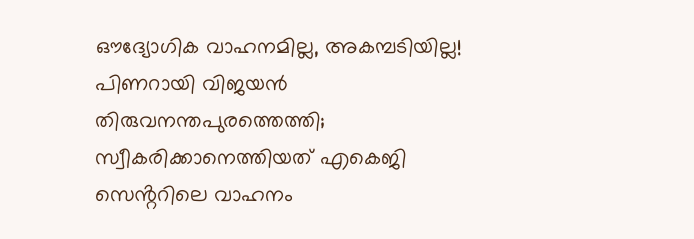ഔദ്യോഗിക വാഹനമില്ല, അകമ്പടിയില്ല! പിണറായി വിജയൻ തിരുവനന്തപുരത്തെത്തി; സ്വീകരിക്കാനെത്തിയത് എകെജി സെൻ്ററിലെ വാഹനം